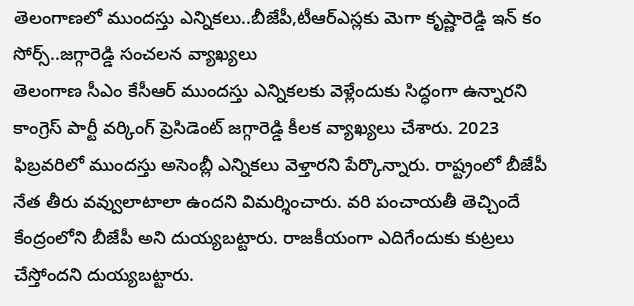తెలంగాణలో ముందస్తు ఎన్నికలు..బీజేపీ,టీఆర్ఎస్లకు మెగా కృష్ణారెడ్డి ఇన్ కం సోర్స్..జగ్గారెడ్డి సంచలన వ్యాఖ్యలు
తెలంగాణ సీఎం కేసీఆర్ ముందస్తు ఎన్నికలకు వెళ్లేందుకు సిద్ధంగా ఉన్నారని కాంగ్రెస్ పార్టీ వర్కింగ్ ప్రెసిడెంట్ జగ్గారెడ్డి కీలక వ్యాఖ్యలు చేశారు. 2023 ఫిబ్రవరిలో ముందస్తు అసెంబ్లీ ఎన్నికలు వెళ్తారని పేర్కొన్నారు. రాష్ట్రంలో బీజేపీ నేత తీరు వవ్వులాటాలా ఉందని విమర్శించారు. వరి పంచాయతీ తెచ్చిందే కేంద్రంలోని బీజేపీ అని దుయ్యబట్టారు. రాజకీయంగా ఎదిగేందుకు కుట్రలు చేస్తోందని దుయ్యబట్టారు.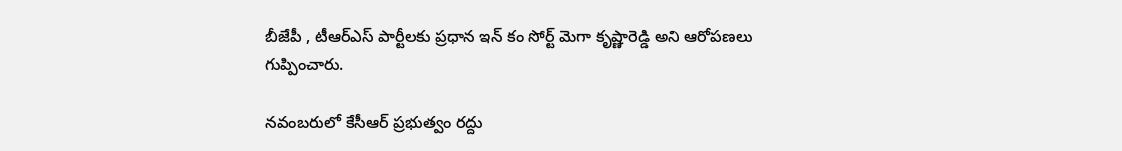బీజేపీ , టీఆర్ఎస్ పార్టీలకు ప్రధాన ఇన్ కం సోర్ట్ మెగా కృష్ణారెడ్డి అని ఆరోపణలు గుప్పించారు.

నవంబరులో కేసీఆర్ ప్రభుత్వం రద్దు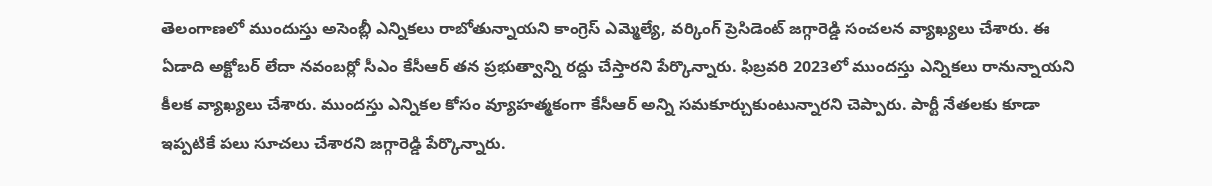తెలంగాణలో ముందుస్తు అసెంబ్లీ ఎన్నికలు రాబోతున్నాయని కాంగ్రెస్ ఎమ్మెల్యే, వర్కింగ్ ప్రెసిడెంట్ జగ్గారెడ్డి సంచలన వ్యాఖ్యలు చేశారు. ఈ ఏడాది అక్టోబర్ లేదా నవంబర్లో సీఎం కేసీఆర్ తన ప్రభుత్వాన్ని రద్దు చేస్తారని పేర్కొన్నారు. ఫిబ్రవరి 2023లో ముందస్తు ఎన్నికలు రానున్నాయని కీలక వ్యాఖ్యలు చేశారు. ముందస్తు ఎన్నికల కోసం వ్యూహత్మకంగా కేసీఆర్ అన్ని సమకూర్చుకుంటున్నారని చెప్పారు. పార్టీ నేతలకు కూడా ఇప్పటికే పలు సూచలు చేశారని జగ్గారెడ్డి పేర్కొన్నారు.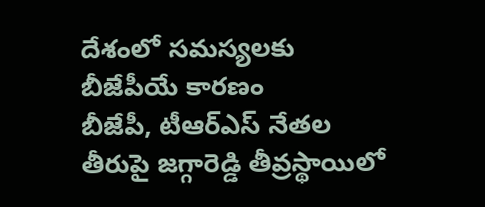దేశంలో సమస్యలకు బీజేపీయే కారణం
బీజేపీ, టీఆర్ఎస్ నేతల తీరుపై జగ్గారెడ్డి తీవ్రస్థాయిలో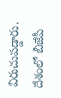విరుచుపడ్డారు. దేశంలో బీజేపీ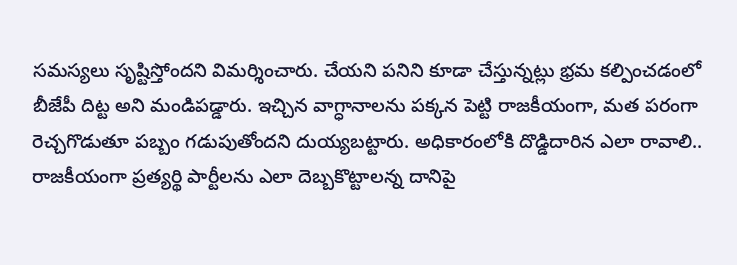సమస్యలు సృష్టిస్తోందని విమర్శించారు. చేయని పనిని కూడా చేస్తున్నట్లు భ్రమ కల్పించడంలో బీజేపీ దిట్ట అని మండిపడ్డారు. ఇచ్చిన వాగ్ధానాలను పక్కన పెట్టి రాజకీయంగా, మత పరంగా రెచ్చగొడుతూ పబ్బం గడుపుతోందని దుయ్యబట్టారు. అధికారంలోకి దొడ్డిదారిన ఎలా రావాలి.. రాజకీయంగా ప్రత్యర్థి పార్టీలను ఎలా దెబ్బకొట్టాలన్న దానిపై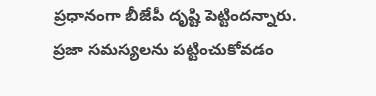ప్రధానంగా బీజేపీ దృష్టి పెట్టిందన్నారు. ప్రజా సమస్యలను పట్టించుకోవడం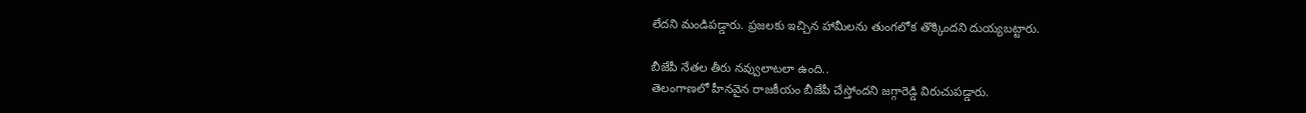లేదని మండిపడ్డారు. ప్రజలకు ఇచ్చిన హామీలను తుంగలోక తొక్కిందని దుయ్యబట్టారు.

బీజేపీ నేతల తీరు నవ్వులాటలా ఉంది..
తెలంగాణలో హీనవైన రాజకీయం బీజేపీ చేస్తోందని జగ్గారెడ్డి విరుచుపడ్డారు.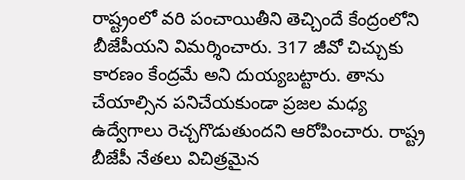రాష్ట్రంలో వరి పంచాయితీని తెచ్చిందే కేంద్రంలోని బీజేపీయని విమర్శించారు. 317 జీవో చిచ్చుకు కారణం కేంద్రమే అని దుయ్యబట్టారు. తాను చేయాల్సిన పనిచేయకుండా ప్రజల మధ్య ఉద్వేగాలు రెచ్చగొడుతుందని ఆరోపించారు. రాష్ట్ర బీజేపీ నేతలు విచిత్రమైన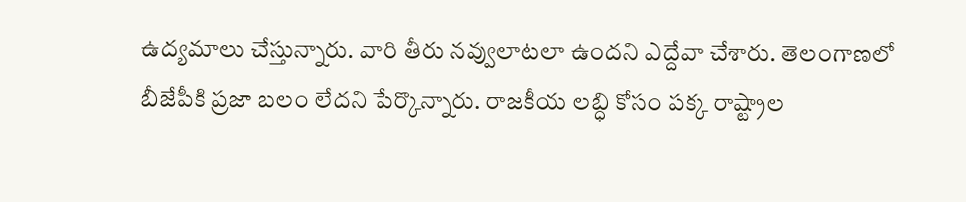ఉద్యమాలు చేస్తున్నారు. వారి తీరు నవ్వులాటలా ఉందని ఎద్దేవా చేశారు. తెలంగాణలో బీజేపీకి ప్రజా బలం లేదని పేర్కొన్నారు. రాజకీయ లబ్ధి కోసం పక్క రాష్ట్రాల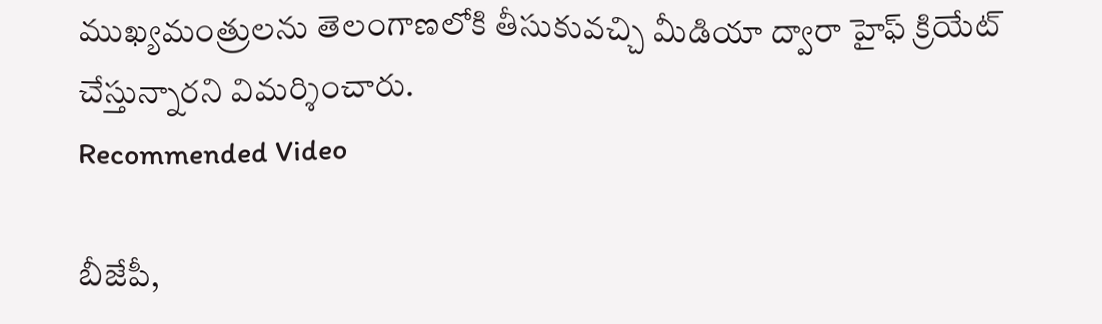ముఖ్యమంత్రులను తెలంగాణలోకి తీసుకువచ్చి మీడియా ద్వారా హైఫ్ క్రియేట్ చేస్తున్నారని విమర్శించారు.
Recommended Video

బీజేపీ,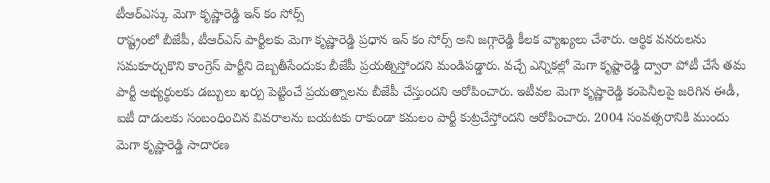టీఆర్ఎస్కు మెగా కృష్ణారెడ్డి ఇన్ కం సోర్స్
రాష్ట్రంలో బీజేపీ, టీఆర్ఎస్ పార్టీలకు మెగా కృష్ణారెడ్డి ప్రధాన ఇన్ కం సోర్స్ అని జగ్గారెడ్డి కీలక వ్యాఖ్యలు చేశారు. ఆర్థిక వనరులను సమకూర్చుకొని కాంగ్రెస్ పార్టీని దెబ్బతీసేందుకు బీజేపీ ప్రయత్నిస్తోందని మండిపడ్డారు. వచ్చే ఎన్నికల్లో మెగా కృష్టారెడ్డి ద్వారా పోటీ చేసే తమ పార్టీ అభ్యర్థులకు డబ్బులు ఖర్చు పెట్టించే ప్రయత్నాలను బీజేపీ చేస్తుందని ఆరోపించారు. ఇటీవల మెగా కృష్ణారెడ్డి కంపెనీలపై జరిగిన ఈడీ, ఐటీ దాడులకు సంబంధించిన వివరాలను బయటకు రాకుండా కమలం పార్టీ కుట్రచేస్తోందని ఆరోపించారు. 2004 సంవత్సరానికి ముందు మెగా కృష్ణారెడ్డి సాదారణ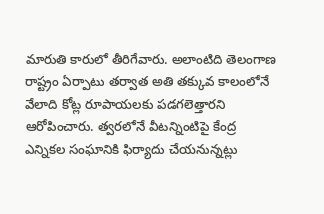మారుతి కారులో తీరిగేవారు. అలాంటిది తెలంగాణ రాష్ట్రం ఏర్పాటు తర్వాత అతి తక్కువ కాలంలోనే వేలాది కోట్ల రూపాయలకు పడగలెత్తారని ఆరోపించారు. త్వరలోనే వీటన్నింటిపై కేంద్ర ఎన్నికల సంఘానికి ఫిర్యాదు చేయనున్నట్లు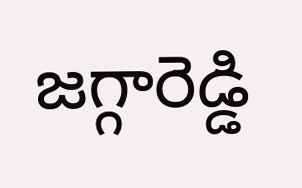జగ్గారెడ్డి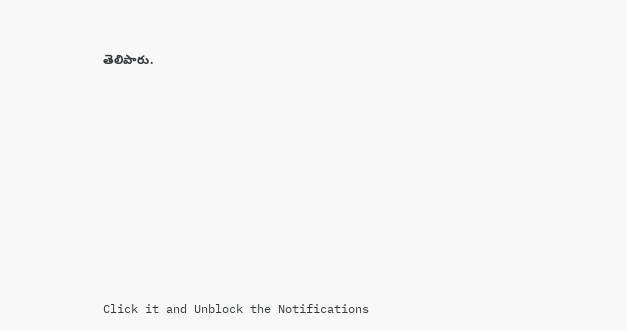తెలిపారు.












Click it and Unblock the Notifications